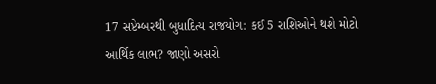17 સપ્ટેમ્બરથી બુધાદિત્ય રાજયોગ: કઈ 5 રાશિઓને થશે મોટો આર્થિક લાભ? જાણો અસરો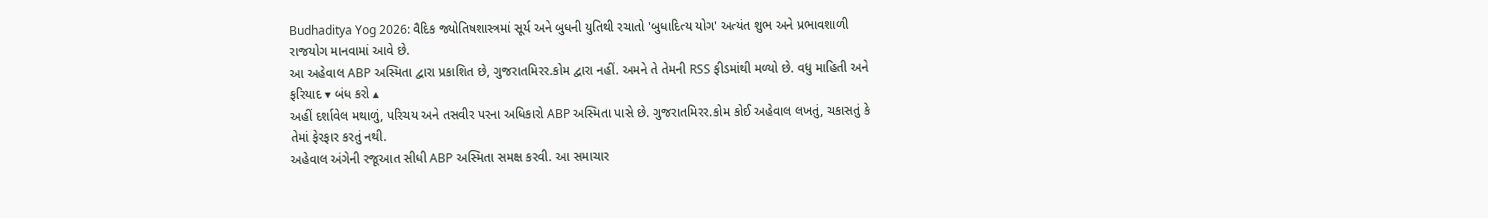Budhaditya Yog 2026: વૈદિક જ્યોતિષશાસ્ત્રમાં સૂર્ય અને બુધની યુતિથી રચાતો 'બુધાદિત્ય યોગ' અત્યંત શુભ અને પ્રભાવશાળી રાજયોગ માનવામાં આવે છે.
આ અહેવાલ ABP અસ્મિતા દ્વારા પ્રકાશિત છે, ગુજરાતમિરર.કોમ દ્વારા નહીં. અમને તે તેમની RSS ફીડમાંથી મળ્યો છે. વધુ માહિતી અને ફરિયાદ ▾ બંધ કરો ▴
અહીં દર્શાવેલ મથાળું, પરિચય અને તસવીર પરના અધિકારો ABP અસ્મિતા પાસે છે. ગુજરાતમિરર.કોમ કોઈ અહેવાલ લખતું, ચકાસતું કે તેમાં ફેરફાર કરતું નથી.
અહેવાલ અંગેની રજૂઆત સીધી ABP અસ્મિતા સમક્ષ કરવી. આ સમાચાર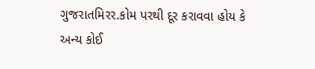ગુજરાતમિરર.કોમ પરથી દૂર કરાવવા હોય કે અન્ય કોઈ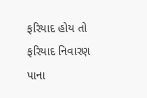ફરિયાદ હોય તો ફરિયાદ નિવારણ પાના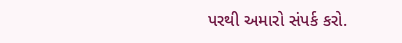પરથી અમારો સંપર્ક કરો.